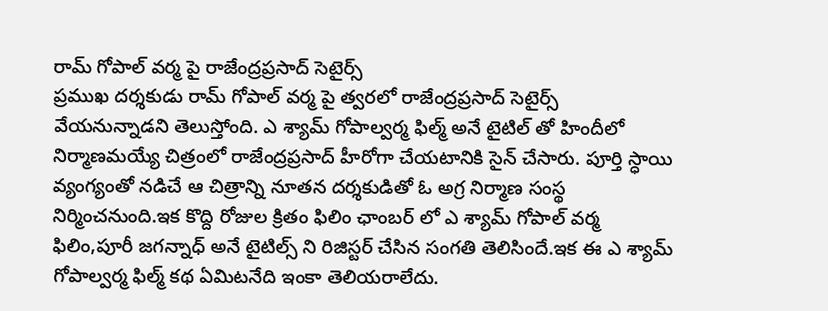రామ్ గోపాల్ వర్మ పై రాజేంద్రప్రసాద్ సెటైర్స్
ప్రముఖ దర్శకుడు రామ్ గోపాల్ వర్మ పై త్వరలో రాజేంద్రప్రసాద్ సెటైర్స్ వేయనున్నాడని తెలుస్తోంది. ఎ శ్యామ్ గోపాల్వర్మ ఫిల్మ్ అనే టైటిల్ తో హిందీలో నిర్మాణమయ్యే చిత్రంలో రాజేంద్రప్రసాద్ హీరోగా చేయటానికి సైన్ చేసారు. పూర్తి స్ధాయి వ్యంగ్యంతో నడిచే ఆ చిత్రాన్ని నూతన దర్శకుడితో ఓ అగ్ర నిర్మాణ సంస్థ నిర్మించనుంది.ఇక కొద్ది రోజుల క్రితం ఫిలిం ఛాంబర్ లో ఎ శ్యామ్ గోపాల్ వర్మ ఫిలిం,పూరీ జగన్నాధ్ అనే టైటిల్స్ ని రిజిస్టర్ చేసిన సంగతి తెలిసిందే.ఇక ఈ ఎ శ్యామ్ గోపాల్వర్మ ఫిల్మ్ కథ ఏమిటనేది ఇంకా తెలియరాలేదు.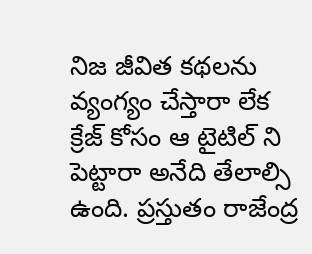నిజ జీవిత కథలను వ్యంగ్యం చేస్తారా లేక క్రేజ్ కోసం ఆ టైటిల్ ని పెట్టారా అనేది తేలాల్సి ఉంది. ప్రస్తుతం రాజేంద్ర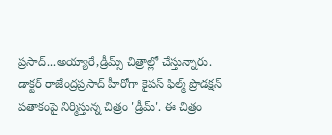ప్రసాద్...అయ్యారే,డ్రీమ్స్ చిత్రాల్లో చేస్తున్నారు.
డాక్టర్ రాజేంద్రప్రసాద్ హీరోగా కైపస్ ఫిల్మ్ ప్రొడక్షన్ పతాకంపై నిర్మిస్తున్న చిత్రం 'డ్రీమ్'. ఈ చిత్రం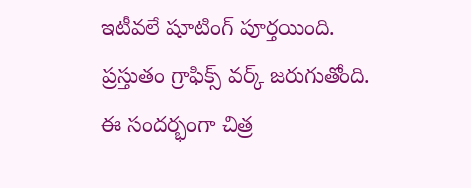ఇటీవలే షూటింగ్ పూర్తయింది. ప్రస్తుతం గ్రాఫిక్స్ వర్క్ జరుగుతోంది. ఈ సందర్భంగా చిత్ర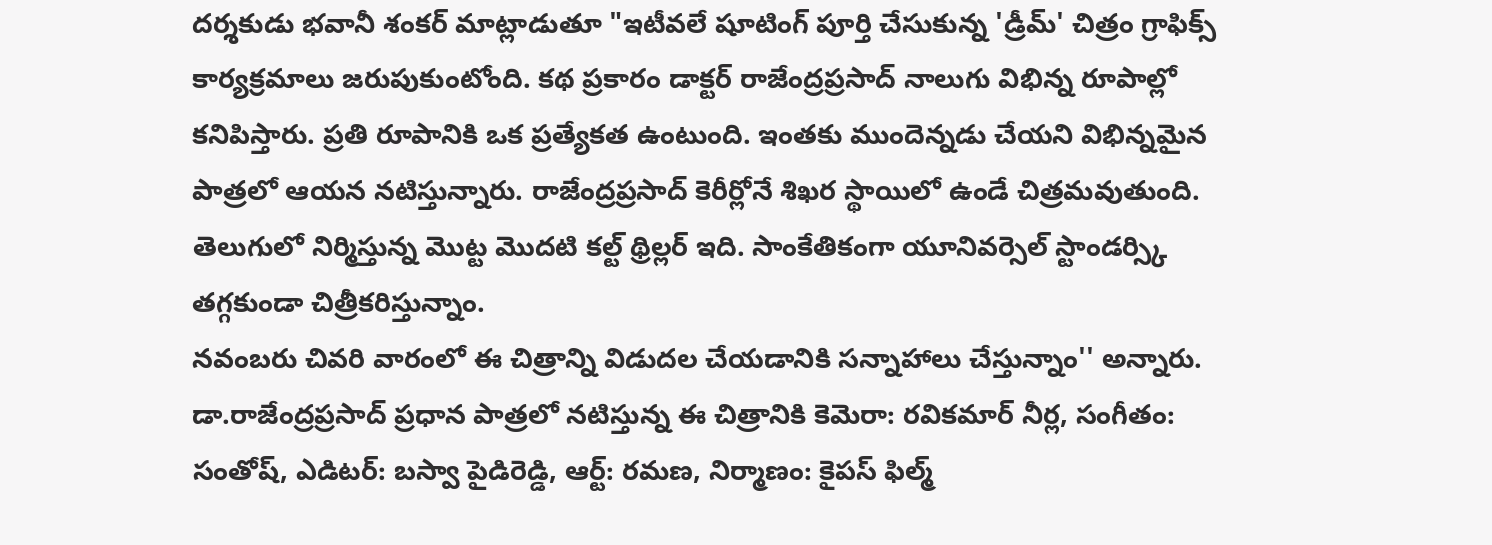దర్శకుడు భవానీ శంకర్ మాట్లాడుతూ "ఇటీవలే షూటింగ్ పూర్తి చేసుకున్న 'డ్రీమ్' చిత్రం గ్రాఫిక్స్ కార్యక్రమాలు జరుపుకుంటోంది. కథ ప్రకారం డాక్టర్ రాజేంద్రప్రసాద్ నాలుగు విభిన్న రూపాల్లో కనిపిస్తారు. ప్రతి రూపానికి ఒక ప్రత్యేకత ఉంటుంది. ఇంతకు ముందెన్నడు చేయని విభిన్నమైన పాత్రలో ఆయన నటిస్తున్నారు. రాజేంద్రప్రసాద్ కెరీర్లోనే శిఖర స్థాయిలో ఉండే చిత్రమవుతుంది. తెలుగులో నిర్మిస్తున్న మొట్ట మొదటి కల్ట్ థ్రిల్లర్ ఇది. సాంకేతికంగా యూనివర్సెల్ స్టాండర్స్కి తగ్గకుండా చిత్రీకరిస్తున్నాం.
నవంబరు చివరి వారంలో ఈ చిత్రాన్ని విడుదల చేయడానికి సన్నాహాలు చేస్తున్నాం'' అన్నారు. డా.రాజేంద్రప్రసాద్ ప్రధాన పాత్రలో నటిస్తున్న ఈ చిత్రానికి కెమెరా: రవికమార్ నీర్ల, సంగీతం: సంతోష్, ఎడిటర్: బస్వా పైడిరెడ్డి, ఆర్ట్: రమణ, నిర్మాణం: కైపస్ ఫిల్మ్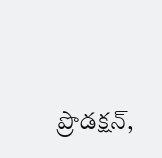ప్రొడక్షన్,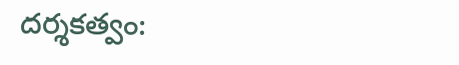దర్శకత్వం: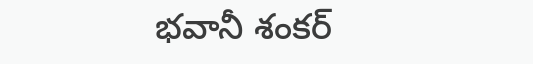భవానీ శంకర్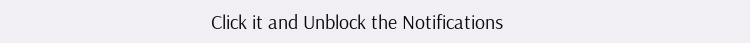Click it and Unblock the Notifications